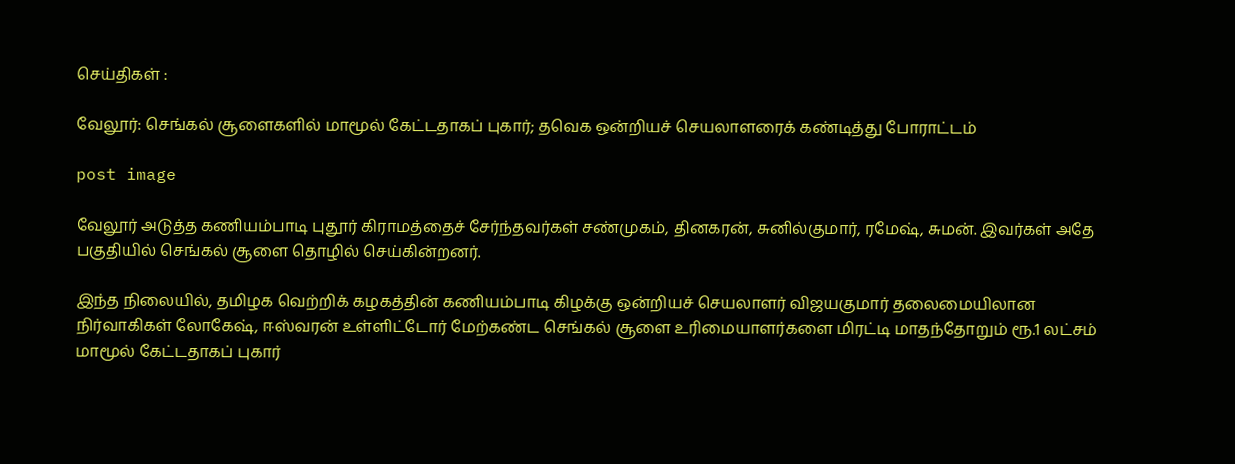செய்திகள் :

வேலூர்: செங்கல் சூளைகளில் மாமூல் கேட்டதாகப் புகார்; தவெக ஒன்றியச் செயலாளரைக் கண்டித்து போராட்டம்

post image

வேலூர் அடுத்த கணியம்பாடி புதூர் கிராமத்தைச் சேர்ந்தவர்கள் சண்முகம், தினகரன், சுனில்குமார், ரமேஷ், சுமன். இவர்கள் அதே பகுதியில் செங்கல் சூளை தொழில் செய்கின்றனர்.

இந்த நிலையில், தமிழக வெற்றிக் கழகத்தின் கணியம்பாடி கிழக்கு ஒன்றியச் செயலாளர் விஜயகுமார் தலைமையிலான நிர்வாகிகள் லோகேஷ், ஈஸ்வரன் உள்ளிட்டோர் மேற்கண்ட செங்கல் சூளை உரிமையாளர்களை மிரட்டி மாதந்தோறும் ரூ.1 லட்சம் மாமூல் கேட்டதாகப் புகார்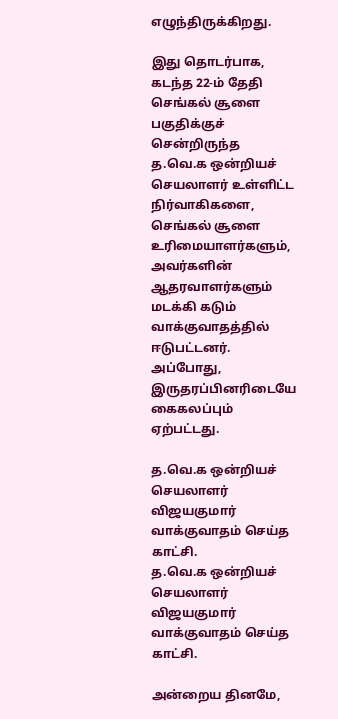எழுந்திருக்கிறது.

இது தொடர்பாக, கடந்த 22-ம் தேதி செங்கல் சூளை பகுதிக்குச் சென்றிருந்த த.வெ.க ஒன்றியச் செயலாளர் உள்ளிட்ட நிர்வாகிகளை, செங்கல் சூளை உரிமையாளர்களும், அவர்களின் ஆதரவாளர்களும் மடக்கி கடும் வாக்குவாதத்தில் ஈடுபட்டனர். அப்போது, இருதரப்பினரிடையே கைகலப்பும் ஏற்பட்டது.

த.வெ.க ஒன்றியச் செயலாளர் விஜயகுமார் வாக்குவாதம் செய்த காட்சி.
த.வெ.க ஒன்றியச் செயலாளர் விஜயகுமார் வாக்குவாதம் செய்த காட்சி.

அன்றைய தினமே,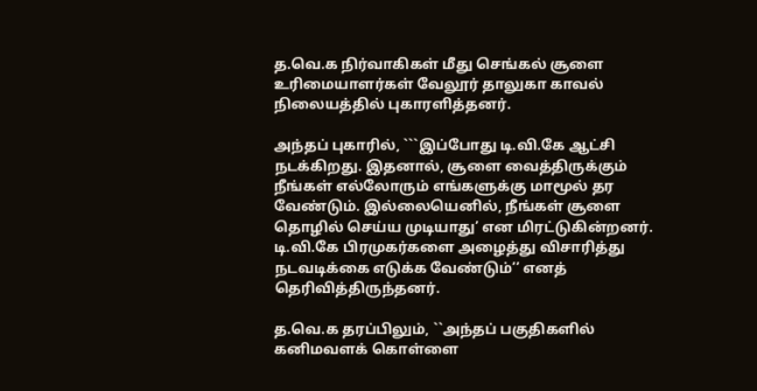த.வெ.க நிர்வாகிகள் மீது செங்கல் சூளை உரிமையாளர்கள் வேலூர் தாலுகா காவல் நிலையத்தில் புகாரளித்தனர்.

அந்தப் புகாரில், ```இப்போது டி.வி.கே ஆட்சி நடக்கிறது. இதனால், சூளை வைத்திருக்கும் நீங்கள் எல்லோரும் எங்களுக்கு மாமூல் தர வேண்டும். இல்லையெனில், நீங்கள் சூளை தொழில் செய்ய முடியாது’ என மிரட்டுகின்றனர். டி.வி.கே பிரமுகர்களை அழைத்து விசாரித்து நடவடிக்கை எடுக்க வேண்டும்’’ எனத் தெரிவித்திருந்தனர்.

த.வெ.க தரப்பிலும், ``அந்தப் பகுதிகளில் கனிமவளக் கொள்ளை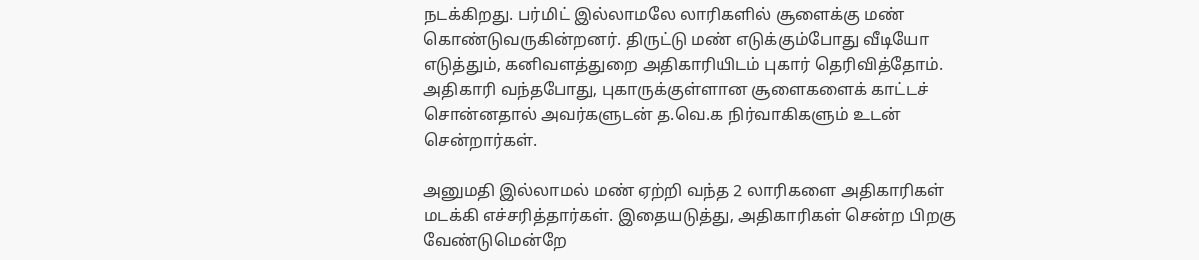நடக்கிறது. பர்மிட் இல்லாமலே லாரிகளில் சூளைக்கு மண் கொண்டுவருகின்றனர். திருட்டு மண் எடுக்கும்போது வீடியோ எடுத்தும், கனிவளத்துறை அதிகாரியிடம் புகார் தெரிவித்தோம். அதிகாரி வந்தபோது, புகாருக்குள்ளான சூளைகளைக் காட்டச் சொன்னதால் அவர்களுடன் த.வெ.க நிர்வாகிகளும் உடன் சென்றார்கள்.

அனுமதி இல்லாமல் மண் ஏற்றி வந்த 2 லாரிகளை அதிகாரிகள் மடக்கி எச்சரித்தார்கள். இதையடுத்து, அதிகாரிகள் சென்ற பிறகு வேண்டுமென்றே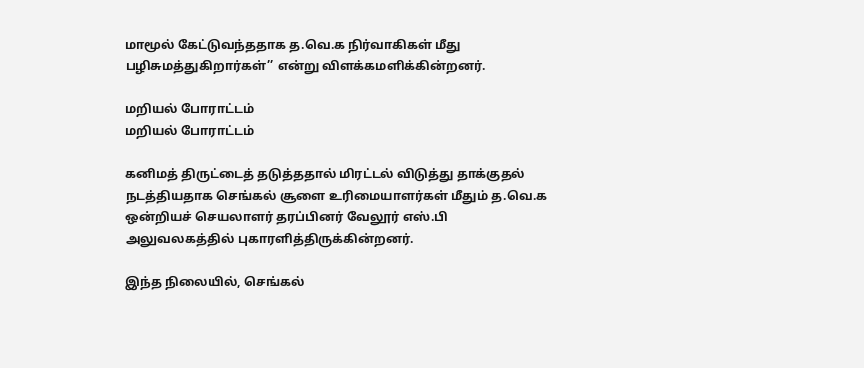மாமூல் கேட்டுவந்ததாக த.வெ.க நிர்வாகிகள் மீது பழிசுமத்துகிறார்கள்’’ என்று விளக்கமளிக்கின்றனர்.

மறியல் போராட்டம்
மறியல் போராட்டம்

கனிமத் திருட்டைத் தடுத்ததால் மிரட்டல் விடுத்து தாக்குதல் நடத்தியதாக செங்கல் சூளை உரிமையாளர்கள் மீதும் த.வெ.க ஒன்றியச் செயலாளர் தரப்பினர் வேலூர் எஸ்.பி அலுவலகத்தில் புகாரளித்திருக்கின்றனர்.

இந்த நிலையில், செங்கல்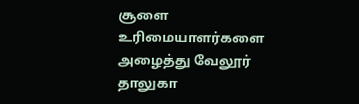சூளை உரிமையாளர்களை அழைத்து வேலூர் தாலுகா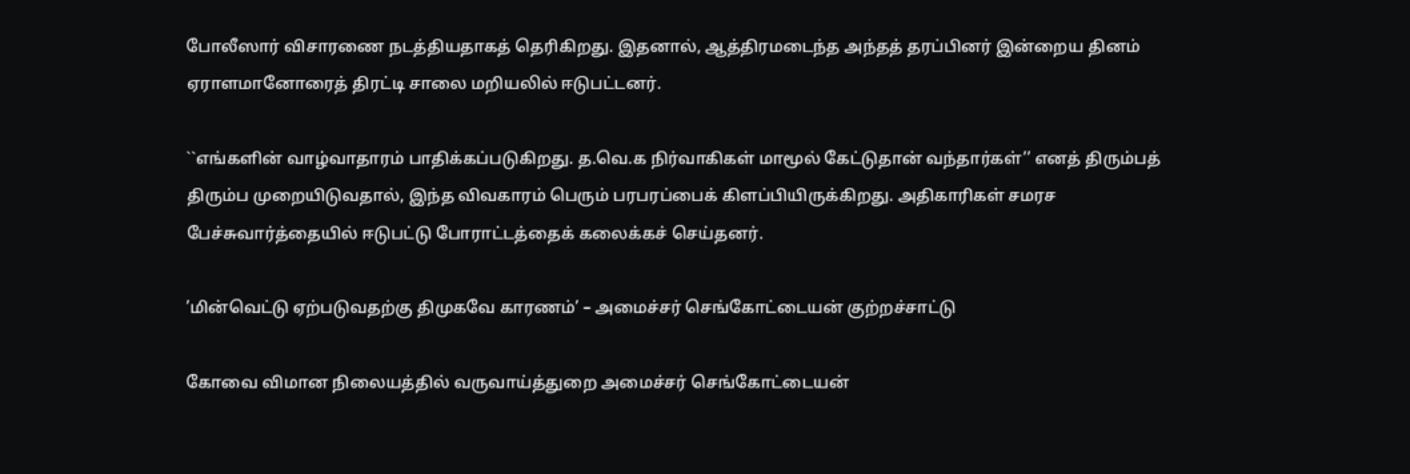போலீஸார் விசாரணை நடத்தியதாகத் தெரிகிறது. இதனால், ஆத்திரமடைந்த அந்தத் தரப்பினர் இன்றைய தினம் ஏராளமானோரைத் திரட்டி சாலை மறியலில் ஈடுபட்டனர்.

``எங்களின் வாழ்வாதாரம் பாதிக்கப்படுகிறது. த.வெ.க நிர்வாகிகள் மாமூல் கேட்டுதான் வந்தார்கள்’’ எனத் திரும்பத் திரும்ப முறையிடுவதால், இந்த விவகாரம் பெரும் பரபரப்பைக் கிளப்பியிருக்கிறது. அதிகாரிகள் சமரச பேச்சுவார்த்தையில் ஈடுபட்டு போராட்டத்தைக் கலைக்கச் செய்தனர்.

’மின்வெட்டு ஏற்படுவதற்கு திமுகவே காரணம்’ – அமைச்சர் செங்கோட்டையன் குற்றச்சாட்டு

கோவை விமான நிலையத்தில் வருவாய்த்துறை அமைச்சர் செங்கோட்டையன்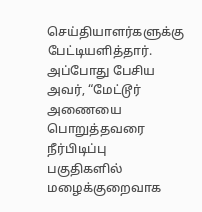செய்தியாளர்களுக்கு பேட்டியளித்தார். அப்போது பேசிய அவர், “மேட்டூர் அணையை பொறுத்தவரை நீர்பிடிப்பு பகுதிகளில் மழைக்குறைவாக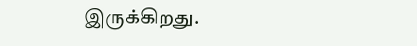இருக்கிறது.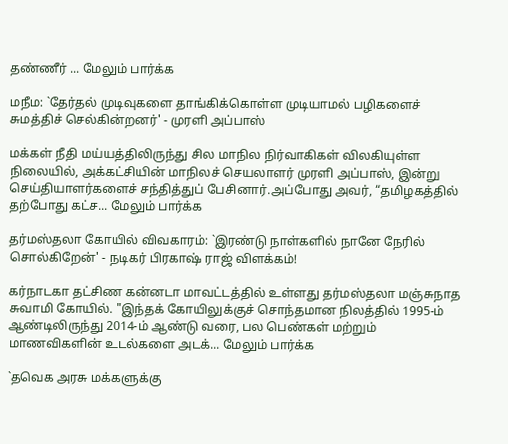தண்ணீர் ... மேலும் பார்க்க

மநீம: `தேர்தல் முடிவுகளை தாங்கிக்கொள்ள முடியாமல் பழிகளைச் சுமத்திச் செல்கின்றனர்' - முரளி அப்பாஸ்

மக்கள் நீதி மய்யத்திலிருந்து சில மாநில நிர்வாகிகள் விலகியுள்ள நிலையில், அக்கட்சியின் மாநிலச் செயலாளர் முரளி அப்பாஸ், இன்று செய்தியாளர்களைச் சந்தித்துப் பேசினார்.அப்போது அவர், “தமிழகத்தில் தற்போது கட்ச... மேலும் பார்க்க

தர்மஸ்தலா கோயில் விவகாரம்: `இரண்டு நாள்களில் நானே நேரில் சொல்கிறேன்' - நடிகர் பிரகாஷ் ராஜ் விளக்கம்!

கர்நாடகா தட்சிண கன்னடா மாவட்டத்தில் உள்ளது தர்மஸ்தலா மஞ்சுநாத சுவாமி கோயில். "இந்தக் கோயிலுக்குச் சொந்தமான நிலத்தில் 1995-ம் ஆண்டிலிருந்து 2014-ம் ஆண்டு வரை, பல பெண்கள் மற்றும் மாணவிகளின் உடல்களை அடக்... மேலும் பார்க்க

`தவெக அரசு மக்களுக்கு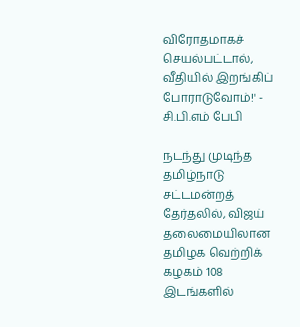விரோதமாகச் செயல்பட்டால், வீதியில் இறங்கிப் போராடுவோம்!' - சி.பி.எம் பேபி

நடந்து முடிந்த தமிழ்நாடு சட்டமன்றத் தேர்தலில், விஜய் தலைமையிலான தமிழக வெற்றிக் கழகம் 108 இடங்களில்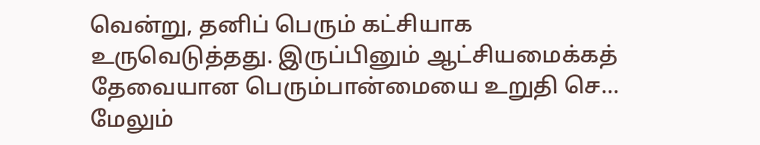வென்று, தனிப் பெரும் கட்சியாக உருவெடுத்தது. இருப்பினும் ஆட்சியமைக்கத் தேவையான பெரும்பான்மையை உறுதி செ... மேலும்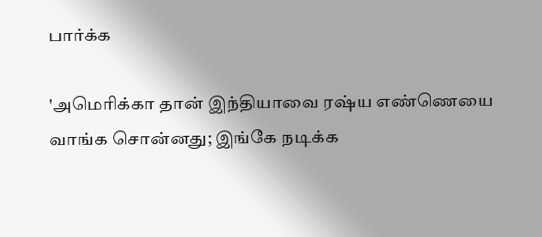பார்க்க

'அமெரிக்கா தான் இந்தியாவை ரஷ்ய எண்ணெயை வாங்க சொன்னது; இங்கே நடிக்க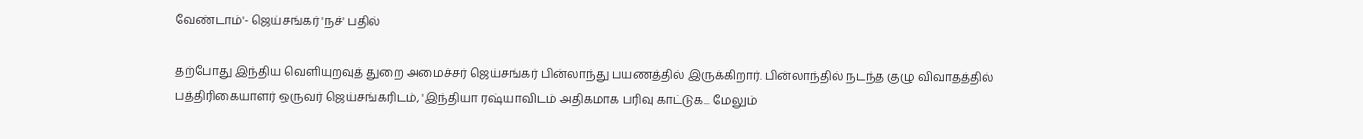வேண்டாம்'- ஜெய்சங்கர் 'நச்' பதில்

தற்போது இந்திய வெளியுறவுத் துறை அமைச்சர் ஜெய்சங்கர் பின்லாந்து பயணத்தில் இருக்கிறார். பின்லாந்தில் நடந்த குழு விவாதத்தில் பத்திரிகையாளர் ஒருவர் ஜெய்சங்கரிடம், 'இந்தியா ரஷ்யாவிடம் அதிகமாக பரிவு காட்டுக... மேலும்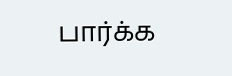பார்க்க